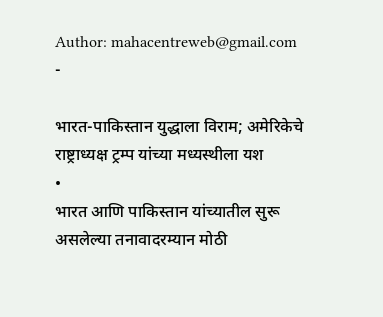Author: mahacentreweb@gmail.com
-

भारत-पाकिस्तान युद्धाला विराम; अमेरिकेचे राष्ट्राध्यक्ष ट्रम्प यांच्या मध्यस्थीला यश
•
भारत आणि पाकिस्तान यांच्यातील सुरू असलेल्या तनावादरम्यान मोठी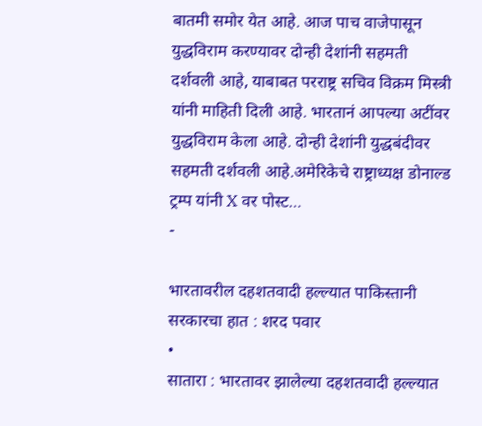बातमी समोर येत आहे. आज पाच वाजेपासून युद्धविराम करण्यावर दोन्ही देशांनी सहमती दर्शवली आहे, याबाबत परराष्ट्र सचिव विक्रम मिस्त्री यांनी माहिती दिली आहे. भारतानं आपल्या अटींवर युद्धविराम केला आहे. दोन्ही देशांनी युद्धबंदीवर सहमती दर्शवली आहे.अमेरिकेचे राष्ट्राध्यक्ष डोनाल्ड ट्रम्प यांनी X वर पोस्ट…
-

भारतावरील दहशतवादी हल्ल्यात पाकिस्तानी सरकारचा हात : शरद पवार
•
सातारा : भारतावर झालेल्या दहशतवादी हल्ल्यात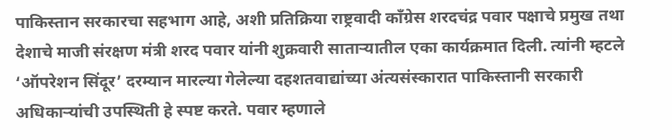पाकिस्तान सरकारचा सहभाग आहे, अशी प्रतिक्रिया राष्ट्रवादी काँग्रेस शरदचंद्र पवार पक्षाचे प्रमुख तथा देशाचे माजी संरक्षण मंत्री शरद पवार यांनी शुक्रवारी साताऱ्यातील एका कार्यक्रमात दिली. त्यांनी म्हटले ‘ऑपरेशन सिंदूर’ दरम्यान मारल्या गेलेल्या दहशतवाद्यांच्या अंत्यसंस्कारात पाकिस्तानी सरकारी अधिकाऱ्यांची उपस्थिती हे स्पष्ट करते. पवार म्हणाले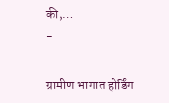की,…
-

ग्रामीण भागात होर्डिंग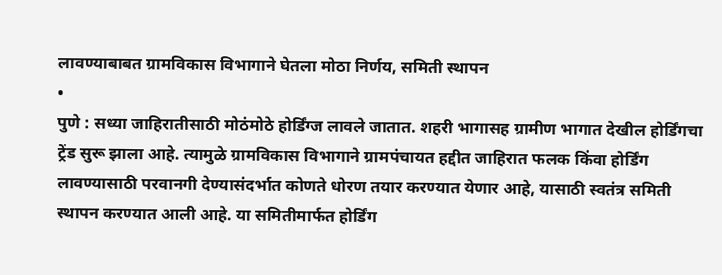लावण्याबाबत ग्रामविकास विभागाने घेतला मोठा निर्णय, समिती स्थापन
•
पुणे : सध्या जाहिरातीसाठी मोठंमोठे होर्डिंग्ज लावले जातात. शहरी भागासह ग्रामीण भागात देखील होर्डिंगचा ट्रेंड सुरू झाला आहे. त्यामुळे ग्रामविकास विभागाने ग्रामपंचायत हद्दीत जाहिरात फलक किंवा होर्डिंग लावण्यासाठी परवानगी देण्यासंदर्भात कोणते धोरण तयार करण्यात येणार आहे, यासाठी स्वतंत्र समिती स्थापन करण्यात आली आहे. या समितीमार्फत होर्डिंग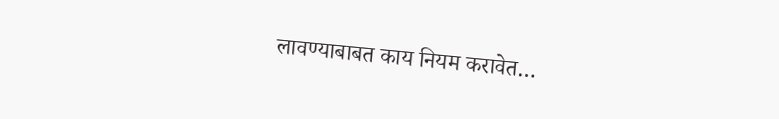लावण्याबाबत काय नियम करावेत…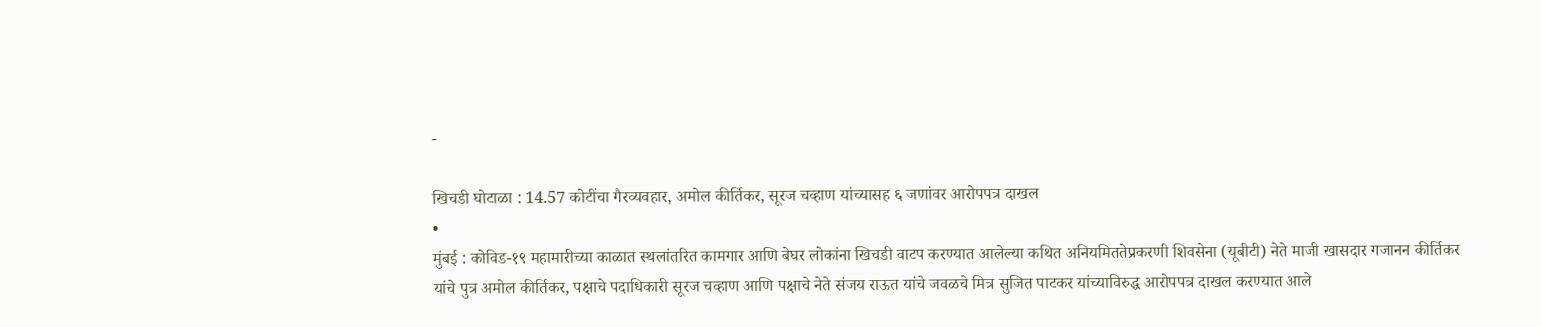-

खिचडी घोटाळा : 14.57 कोटींचा गैरव्यवहार, अमोल कीर्तिकर, सूरज चव्हाण यांच्यासह ६ जणांवर आरोपपत्र दाखल
•
मुंबई : कोविड-१९ महामारीच्या काळात स्थलांतरित कामगार आणि बेघर लोकांना खिचडी वाटप करण्यात आलेल्या कथित अनियमिततेप्रकरणी शिवसेना (यूबीटी) नेते माजी खासदार गजानन कीर्तिकर यांचे पुत्र अमोल कीर्तिकर, पक्षाचे पदाधिकारी सूरज चव्हाण आणि पक्षाचे नेते संजय राऊत यांचे जवळचे मित्र सुजित पाटकर यांच्याविरुद्ध आरोपपत्र दाखल करण्यात आले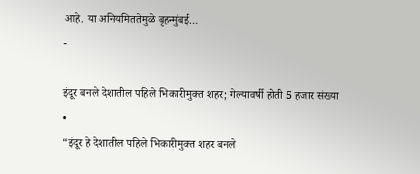आहे. या अनियमिततेमुळे बृहन्मुंबई…
-

इंदूर बनले देशातील पहिले भिकारीमुक्त शहर; गेल्यावर्षी होती 5 हजार संख्या
•
“इंदूर हे देशातील पहिले भिकारीमुक्त शहर बनले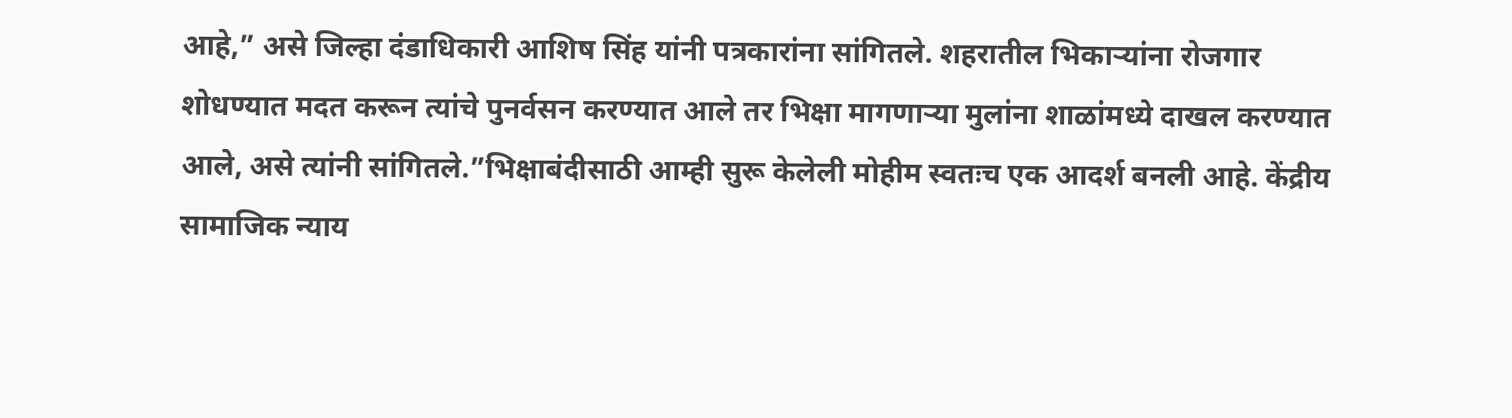आहे,” असे जिल्हा दंडाधिकारी आशिष सिंह यांनी पत्रकारांना सांगितले. शहरातील भिकाऱ्यांना रोजगार शोधण्यात मदत करून त्यांचे पुनर्वसन करण्यात आले तर भिक्षा मागणाऱ्या मुलांना शाळांमध्ये दाखल करण्यात आले, असे त्यांनी सांगितले.”भिक्षाबंदीसाठी आम्ही सुरू केलेली मोहीम स्वतःच एक आदर्श बनली आहे. केंद्रीय सामाजिक न्याय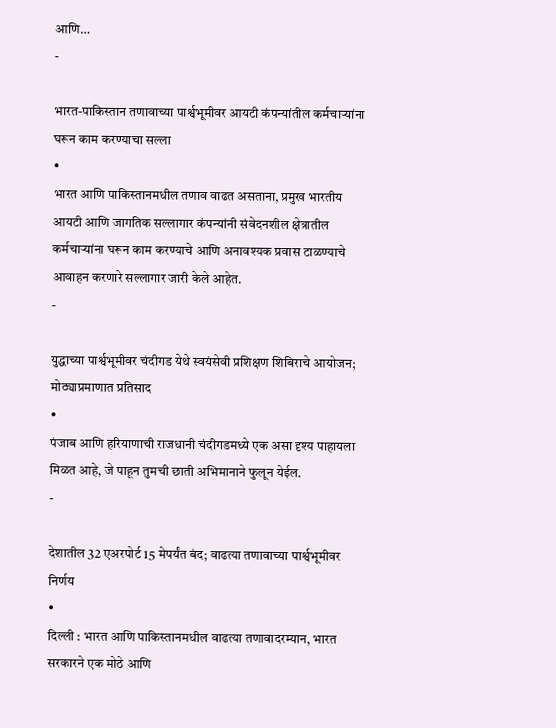आणि…
-

भारत-पाकिस्तान तणावाच्या पार्श्वभूमीवर आयटी कंपन्यांतील कर्मचाऱ्यांना घरून काम करण्याचा सल्ला
•
भारत आणि पाकिस्तानमधील तणाव वाढत असताना, प्रमुख भारतीय आयटी आणि जागतिक सल्लागार कंपन्यांनी संवेदनशील क्षेत्रातील कर्मचाऱ्यांना घरून काम करण्याचे आणि अनावश्यक प्रवास टाळण्याचे आवाहन करणारे सल्लागार जारी केले आहेत.
-

युद्धाच्या पार्श्वभूमीवर चंदीगड येथे स्वयंसेवी प्रशिक्षण शिबिराचे आयोजन; मोठ्याप्रमाणात प्रतिसाद
•
पंजाब आणि हरियाणाची राजधानी चंदीगडमध्ये एक असा दृश्य पाहायला मिळत आहे, जे पाहून तुमची छाती अभिमानाने फुलून येईल.
-

देशातील 32 एअरपोर्ट 15 मेपर्यंत बंद; वाढत्या तणावाच्या पार्श्वभूमीवर निर्णय
•
दिल्ली : भारत आणि पाकिस्तानमधील वाढत्या तणावादरम्यान, भारत सरकारने एक मोठे आणि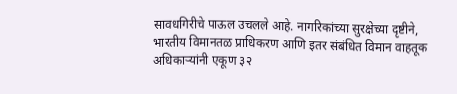सावधगिरीचे पाऊल उचलले आहे. नागरिकांच्या सुरक्षेच्या दृष्टीने, भारतीय विमानतळ प्राधिकरण आणि इतर संबंधित विमान वाहतूक अधिकाऱ्यांनी एकूण ३२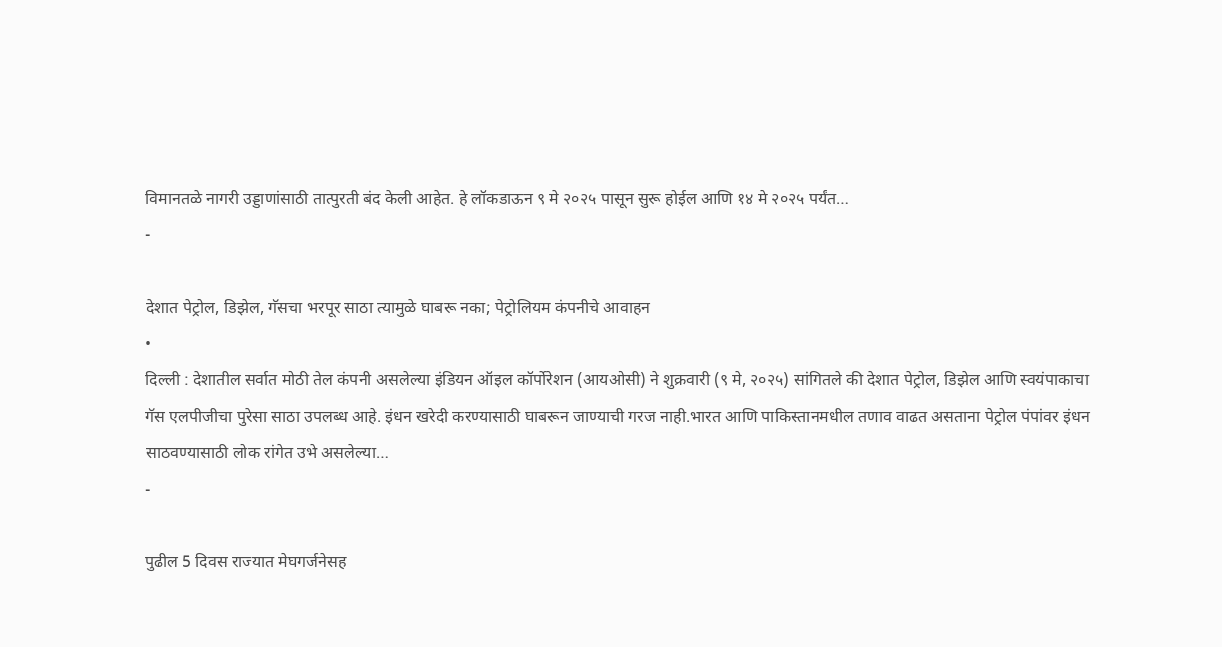विमानतळे नागरी उड्डाणांसाठी तात्पुरती बंद केली आहेत. हे लॉकडाऊन ९ मे २०२५ पासून सुरू होईल आणि १४ मे २०२५ पर्यंत…
-

देशात पेट्रोल, डिझेल, गॅसचा भरपूर साठा त्यामुळे घाबरू नका; पेट्रोलियम कंपनीचे आवाहन
•
दिल्ली : देशातील सर्वात मोठी तेल कंपनी असलेल्या इंडियन ऑइल कॉर्पोरेशन (आयओसी) ने शुक्रवारी (९ मे, २०२५) सांगितले की देशात पेट्रोल, डिझेल आणि स्वयंपाकाचा गॅस एलपीजीचा पुरेसा साठा उपलब्ध आहे. इंधन खरेदी करण्यासाठी घाबरून जाण्याची गरज नाही.भारत आणि पाकिस्तानमधील तणाव वाढत असताना पेट्रोल पंपांवर इंधन साठवण्यासाठी लोक रांगेत उभे असलेल्या…
-

पुढील 5 दिवस राज्यात मेघगर्जनेसह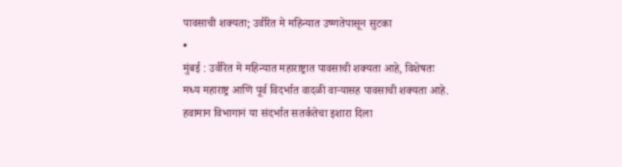पावसाची शक्यता; उर्वरित मे महिन्यात उष्णतेपासून सुटका
•
मुंबई : उर्वरित मे महिन्यात महाराष्ट्रात पावसाची शक्यता आहे, विशेषतः मध्य महाराष्ट्र आणि पूर्व विदर्भात वादळी वाऱ्यासह पावसाची शक्यता आहे. हवामान विभागानं या संदर्भात सतर्कतेचा इशारा दिला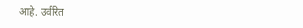आहे. उर्वरित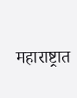महाराष्ट्रात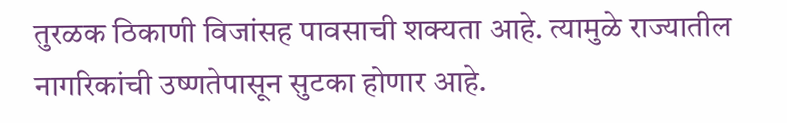तुरळक ठिकाणी विजांसह पावसाची शक्यता आहे. त्यामुळे राज्यातील नागरिकांची उष्णतेपासून सुटका होणार आहे.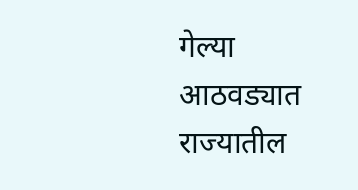गेल्या आठवड्यात राज्यातील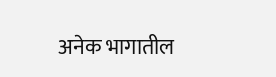अनेक भागातील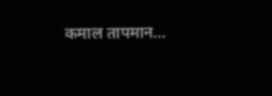कमाल तापमान…